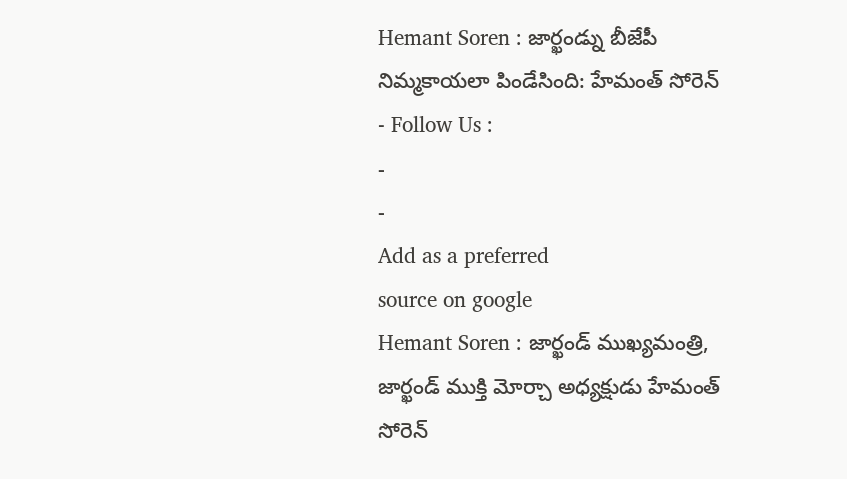Hemant Soren : జార్ఖండ్ను బీజేపీ నిమ్మకాయలా పిండేసింది: హేమంత్ సోరెన్
- Follow Us :
-
-
Add as a preferred
source on google
Hemant Soren : జార్ఖండ్ ముఖ్యమంత్రి, జార్ఖండ్ ముక్తి మోర్చా అధ్యక్షుడు హేమంత్ సోరెన్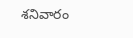శనివారం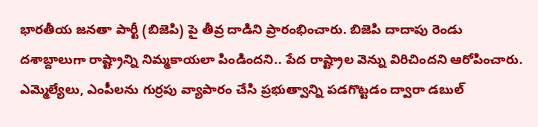భారతీయ జనతా పార్టీ (బిజెపి) పై తీవ్ర దాడిని ప్రారంభించారు. బిజెపి దాదాపు రెండు దశాబ్దాలుగా రాష్ట్రాన్ని నిమ్మకాయలా పిండిందని.. పేద రాష్ట్రాల వెన్ను విరిచిందని ఆరోపించారు. ఎమ్మెల్యేలు, ఎంపీలను గుర్రపు వ్యాపారం చేసి ప్రభుత్వాన్ని పడగొట్టడం ద్వారా డబుల్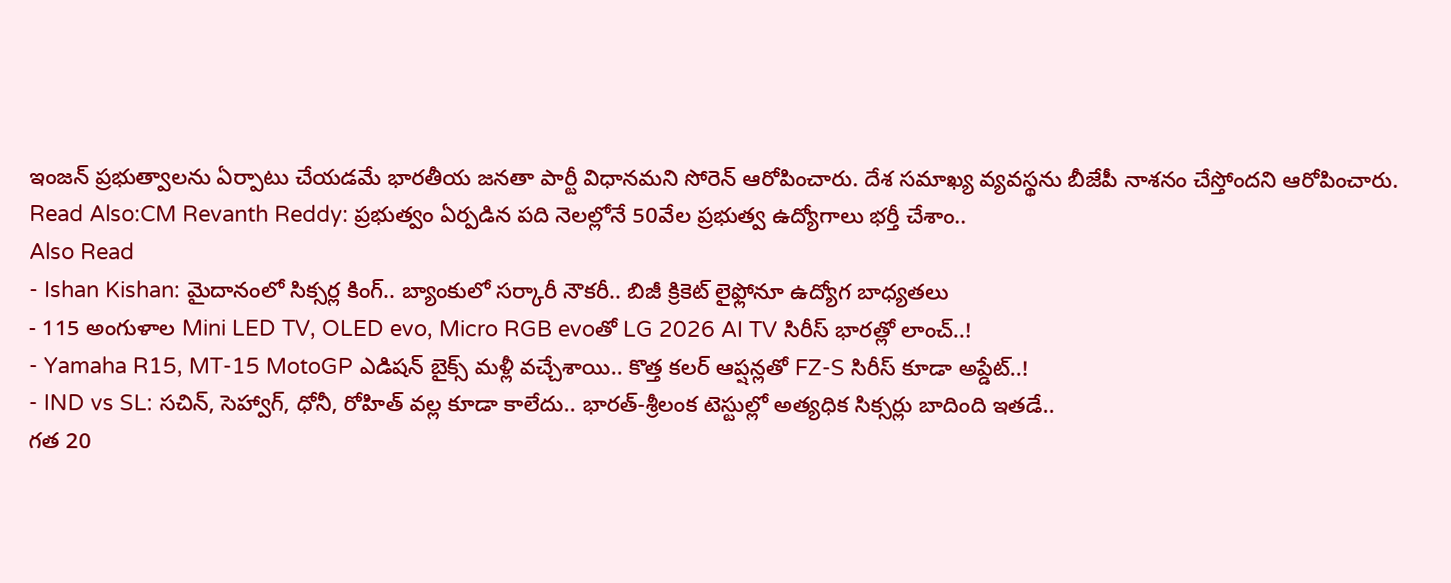ఇంజన్ ప్రభుత్వాలను ఏర్పాటు చేయడమే భారతీయ జనతా పార్టీ విధానమని సోరెన్ ఆరోపించారు. దేశ సమాఖ్య వ్యవస్థను బీజేపీ నాశనం చేస్తోందని ఆరోపించారు.
Read Also:CM Revanth Reddy: ప్రభుత్వం ఏర్పడిన పది నెలల్లోనే 50వేల ప్రభుత్వ ఉద్యోగాలు భర్తీ చేశాం..
Also Read
- Ishan Kishan: మైదానంలో సిక్సర్ల కింగ్.. బ్యాంకులో సర్కారీ నౌకరీ.. బిజీ క్రికెట్ లైఫ్లోనూ ఉద్యోగ బాధ్యతలు
- 115 అంగుళాల Mini LED TV, OLED evo, Micro RGB evoతో LG 2026 AI TV సిరీస్ భారత్లో లాంచ్..!
- Yamaha R15, MT-15 MotoGP ఎడిషన్ బైక్స్ మళ్లీ వచ్చేశాయి.. కొత్త కలర్ ఆప్షన్లతో FZ-S సిరీస్ కూడా అప్డేట్..!
- IND vs SL: సచిన్, సెహ్వాగ్, ధోనీ, రోహిత్ వల్ల కూడా కాలేదు.. భారత్-శ్రీలంక టెస్టుల్లో అత్యధిక సిక్సర్లు బాదింది ఇతడే..
గత 20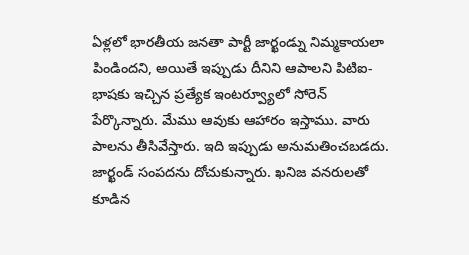ఏళ్లలో భారతీయ జనతా పార్టీ జార్ఖండ్ను నిమ్మకాయలా పిండిందని, అయితే ఇప్పుడు దీనిని ఆపాలని పిటిఐ-భాషకు ఇచ్చిన ప్రత్యేక ఇంటర్వ్యూలో సోరెన్ పేర్కొన్నారు. మేము ఆవుకు ఆహారం ఇస్తాము. వారు పాలను తీసివేస్తారు. ఇది ఇప్పుడు అనుమతించబడదు. జార్ఖండ్ సంపదను దోచుకున్నారు. ఖనిజ వనరులతో కూడిన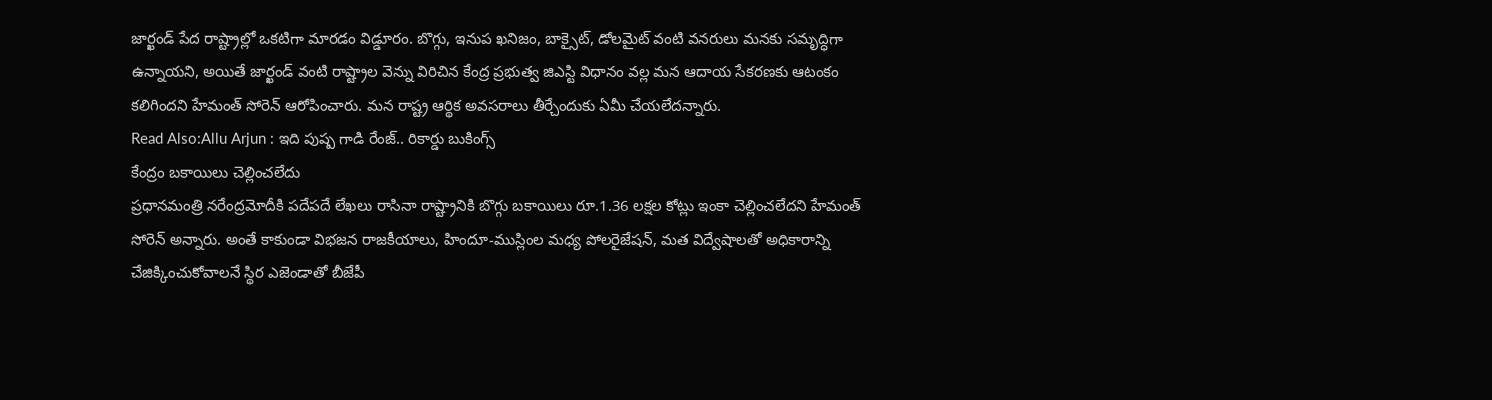జార్ఖండ్ పేద రాష్ట్రాల్లో ఒకటిగా మారడం విడ్డూరం. బొగ్గు, ఇనుప ఖనిజం, బాక్సైట్, డోలమైట్ వంటి వనరులు మనకు సమృద్ధిగా ఉన్నాయని, అయితే జార్ఖండ్ వంటి రాష్ట్రాల వెన్ను విరిచిన కేంద్ర ప్రభుత్వ జిఎస్టి విధానం వల్ల మన ఆదాయ సేకరణకు ఆటంకం కలిగిందని హేమంత్ సోరెన్ ఆరోపించారు. మన రాష్ట్ర ఆర్థిక అవసరాలు తీర్చేందుకు ఏమీ చేయలేదన్నారు.
Read Also:Allu Arjun : ఇది పుష్ప గాడి రేంజ్.. రికార్డు బుకింగ్స్
కేంద్రం బకాయిలు చెల్లించలేదు
ప్రధానమంత్రి నరేంద్రమోదీకి పదేపదే లేఖలు రాసినా రాష్ట్రానికి బొగ్గు బకాయిలు రూ.1.36 లక్షల కోట్లు ఇంకా చెల్లించలేదని హేమంత్ సోరెన్ అన్నారు. అంతే కాకుండా విభజన రాజకీయాలు, హిందూ-ముస్లింల మధ్య పోలరైజేషన్, మత విద్వేషాలతో అధికారాన్ని చేజిక్కించుకోవాలనే స్థిర ఎజెండాతో బీజేపీ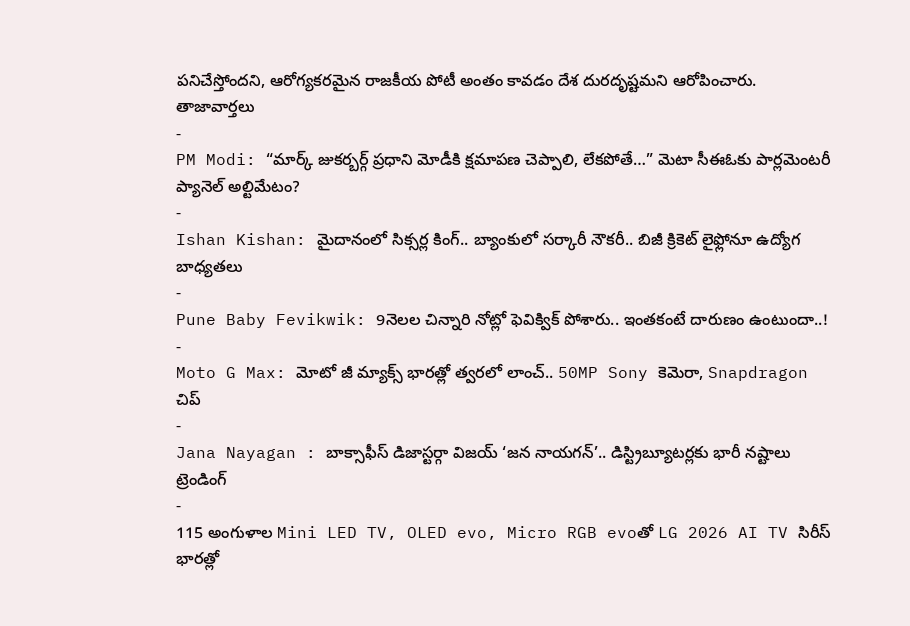పనిచేస్తోందని, ఆరోగ్యకరమైన రాజకీయ పోటీ అంతం కావడం దేశ దురదృష్టమని ఆరోపించారు.
తాజావార్తలు
-
PM Modi: “మార్క్ జుకర్బర్గ్ ప్రధాని మోడీకి క్షమాపణ చెప్పాలి, లేకపోతే…” మెటా సీఈఓకు పార్లమెంటరీ ప్యానెల్ అల్టిమేటం?
-
Ishan Kishan: మైదానంలో సిక్సర్ల కింగ్.. బ్యాంకులో సర్కారీ నౌకరీ.. బిజీ క్రికెట్ లైఫ్లోనూ ఉద్యోగ బాధ్యతలు
-
Pune Baby Fevikwik: 9నెలల చిన్నారి నోట్లో ఫెవిక్విక్ పోశారు.. ఇంతకంటే దారుణం ఉంటుందా..!
-
Moto G Max: మోటో జీ మ్యాక్స్ భారత్లో త్వరలో లాంచ్.. 50MP Sony కెమెరా, Snapdragon చిప్
-
Jana Nayagan : బాక్సాఫీస్ డిజాస్టర్గా విజయ్ ‘జన నాయగన్’.. డిస్ట్రిబ్యూటర్లకు భారీ నష్టాలు
ట్రెండింగ్
-
115 అంగుళాల Mini LED TV, OLED evo, Micro RGB evoతో LG 2026 AI TV సిరీస్ భారత్లో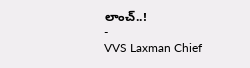లాంచ్..!
-
VVS Laxman Chief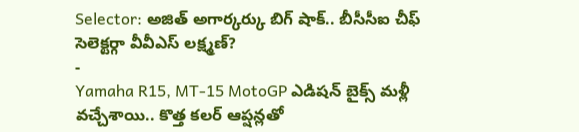Selector: అజిత్ అగార్కర్కు బిగ్ షాక్.. బీసీసీఐ చీఫ్ సెలెక్టర్గా వీవీఎస్ లక్ష్మణ్?
-
Yamaha R15, MT-15 MotoGP ఎడిషన్ బైక్స్ మళ్లీ వచ్చేశాయి.. కొత్త కలర్ ఆప్షన్లతో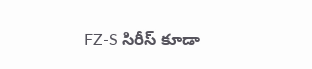FZ-S సిరీస్ కూడా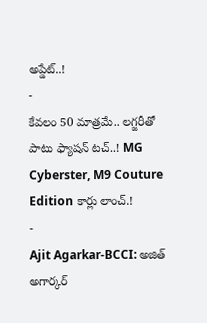అప్డేట్..!
-
కేవలం 50 మాత్రమే.. లగ్జరీతో పాటు ఫ్యాషన్ టచ్..! MG Cyberster, M9 Couture Edition కార్లు లాంచ్.!
-
Ajit Agarkar-BCCI: అజిత్ అగార్కర్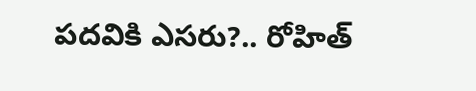పదవికి ఎసరు?.. రోహిత్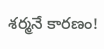శర్మనే కారణం!